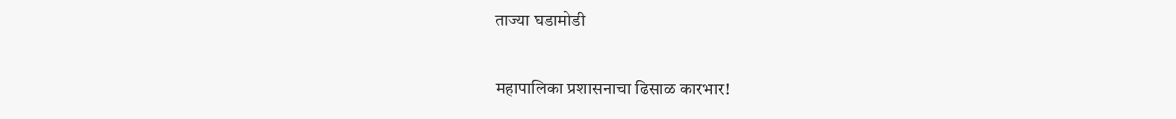ताज्या घडामोडी

महापालिका प्रशासनाचा ढिसाळ कारभार!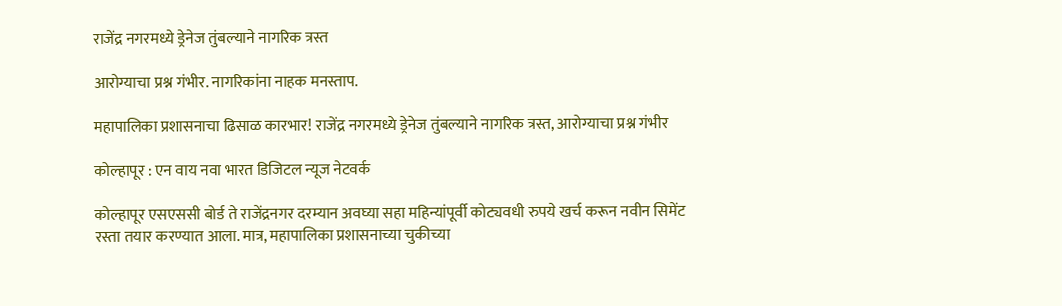राजेंद्र नगरमध्ये ड्रेनेज तुंबल्याने नागरिक त्रस्त

आरोग्याचा प्रश्न गंभीर. नागरिकांना नाहक मनस्ताप.

महापालिका प्रशासनाचा ढिसाळ कारभार! राजेंद्र नगरमध्ये ड्रेनेज तुंबल्याने नागरिक त्रस्त, आरोग्याचा प्रश्न गंभीर

कोल्हापूर : एन वाय नवा भारत डिजिटल न्यूज नेटवर्क

कोल्हापूर एसएससी बोर्ड ते राजेंद्रनगर दरम्यान अवघ्या सहा महिन्यांपूर्वी कोट्यवधी रुपये खर्च करून नवीन सिमेंट रस्ता तयार करण्यात आला. मात्र, महापालिका प्रशासनाच्या चुकीच्या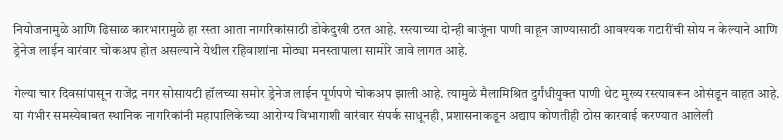नियोजनामुळे आणि ढिसाळ कारभारामुळे हा रस्ता आता नागरिकांसाठी डोकेदुखी ठरत आहे. रस्त्याच्या दोन्ही बाजूंना पाणी वाहून जाण्यासाठी आवश्यक गटारींची सोय न केल्याने आणि ड्रेनेज लाईन वारंवार चोकअप होत असल्याने येथील रहिवाशांना मोठ्या मनस्तापाला सामोरे जावे लागत आहे.

गेल्या चार दिवसांपासून राजेंद्र नगर सोसायटी हॉलच्या समोर ड्रेनेज लाईन पूर्णपणे चोकअप झाली आहे. त्यामुळे मैलामिश्रित दुर्गंधीयुक्त पाणी थेट मुख्य रस्त्यावरून ओसंडून वाहत आहे. या गंभीर समस्येबाबत स्थानिक नागरिकांनी महापालिकेच्या आरोग्य विभागाशी वारंवार संपर्क साधूनही, प्रशासनाकडून अद्याप कोणतीही ठोस कारवाई करण्यात आलेली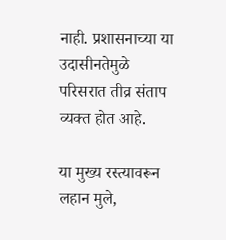नाही. प्रशासनाच्या या उदासीनतेमुळे परिसरात तीव्र संताप व्यक्त होत आहे.

या मुख्य रस्त्यावरून लहान मुले,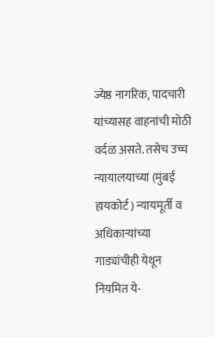ज्येष्ठ नागरिक, पादचारी यांच्यासह वाहनांची मोठी वर्दळ असते. तसेच उच्च न्यायालयाच्या (मुंबई हायकोर्ट) न्यायमूर्ती व अधिकाऱ्यांच्या गाड्यांचीही येथून नियमित ये-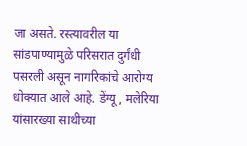जा असते. रस्त्यावरील या सांडपाण्यामुळे परिसरात दुर्गंधी पसरली असून नागरिकांचे आरोग्य धोक्यात आले आहे. डेंग्यू, मलेरिया यांसारख्या साथीच्या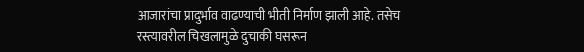आजारांचा प्रादुर्भाव वाढण्याची भीती निर्माण झाली आहे. तसेच रस्त्यावरील चिखलामुळे दुचाकी घसरून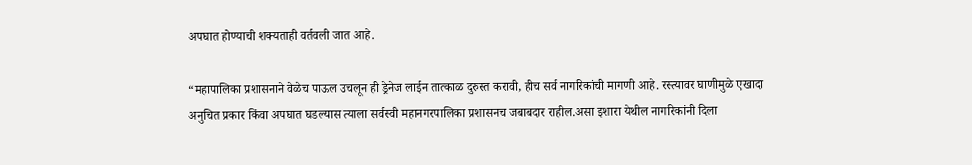अपघात होण्याची शक्यताही वर्तवली जात आहे.

“महापालिका प्रशासनाने वेळेच पाऊल उचलून ही ड्रेनेज लाईन तात्काळ दुरुस्त करावी, हीच सर्व नागरिकांची मागणी आहे. रस्त्यावर घाणीमुळे एखादा अनुचित प्रकार किंवा अपघात घडल्यास त्याला सर्वस्वी महानगरपालिका प्रशासनच जबाबदार राहील.असा इशारा येथील नागरिकांनी दिला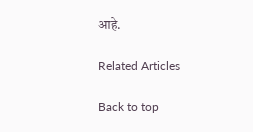आहे.

Related Articles

Back to top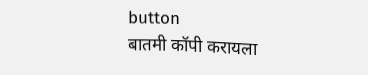button
बातमी कॉपी करायला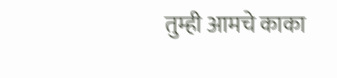तुम्ही आमचे काका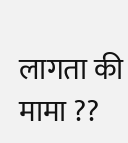लागता की मामा ??